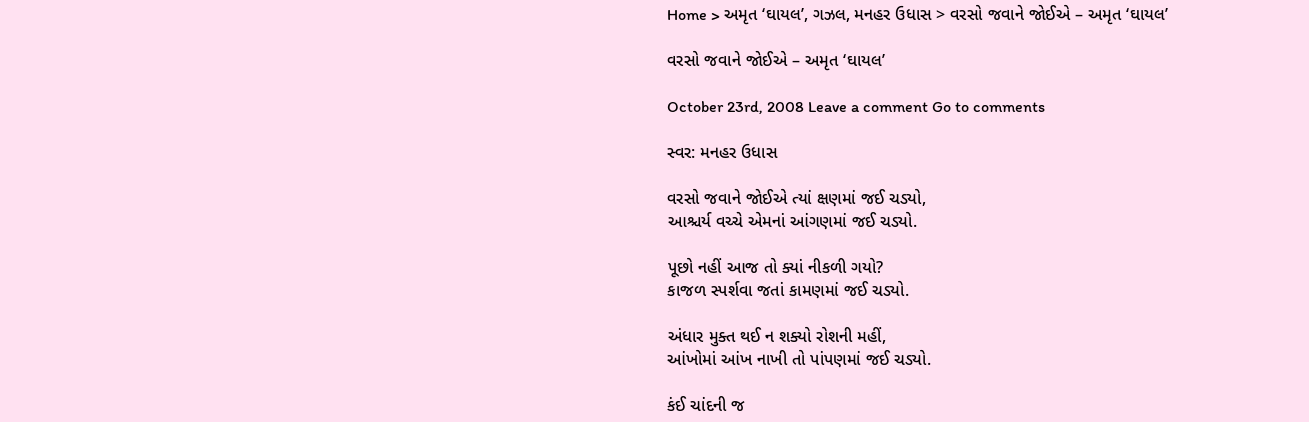Home > અમૃત ‘ઘાયલ’, ગઝલ, મનહર ઉધાસ > વરસો જવાને જોઈએ – અમૃત ‘ઘાયલ’

વરસો જવાને જોઈએ – અમૃત ‘ઘાયલ’

October 23rd, 2008 Leave a comment Go to comments

સ્વર: મનહર ઉધાસ

વરસો જવાને જોઈએ ત્યાં ક્ષણમાં જઈ ચડ્યો,
આશ્ચર્ય વચ્ચે એમનાં આંગણમાં જઈ ચડ્યો.

પૂછો નહીં આજ તો ક્યાં નીકળી ગયો?
કાજળ સ્પર્શવા જતાં કામણમાં જઈ ચડ્યો.

અંધાર મુક્ત થઈ ન શક્યો રોશની મહીં,
આંખોમાં આંખ નાખી તો પાંપણમાં જઈ ચડ્યો.

કંઈ ચાંદની જ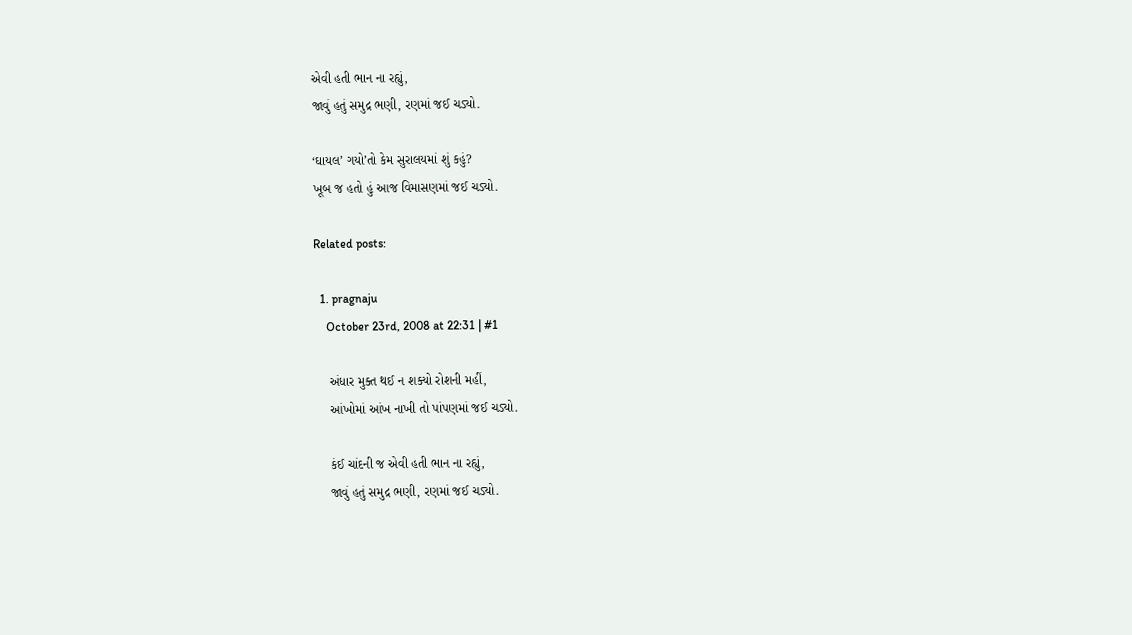એવી હતી ભાન ના રહ્યું,
જાવું હતું સમુદ્ર ભણી, રણમાં જઈ ચડ્યો.

‘ઘાયલ’ ગયો’તો કેમ સુરાલયમાં શું કહું?
ખૂબ જ હતો હું આજ વિમાસણમાં જઈ ચડ્યો.

Related posts:

  1. pragnaju
    October 23rd, 2008 at 22:31 | #1

    અંધાર મુક્ત થઈ ન શક્યો રોશની મહીં,
    આંખોમાં આંખ નાખી તો પાંપણમાં જઈ ચડ્યો.

    કંઈ ચાંદની જ એવી હતી ભાન ના રહ્યું,
    જાવું હતું સમુદ્ર ભણી, રણમાં જઈ ચડ્યો.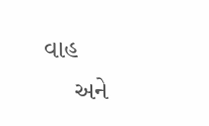વાહ
    અને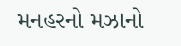મનહરનો મઝાનો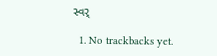સ્વર્

  1. No trackbacks yet.